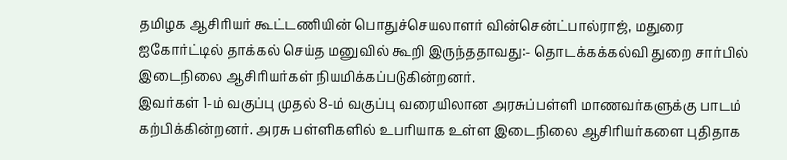தமிழக ஆசிரியர் கூட்டணியின் பொதுச்செயலாளர் வின்சென்ட்பால்ராஜ், மதுரை ஐகோர்ட்டில் தாக்கல் செய்த மனுவில் கூறி இருந்ததாவது:- தொடக்கக்கல்வி துறை சார்பில் இடைநிலை ஆசிரியர்கள் நியமிக்கப்படுகின்றனர்.
இவர்கள் 1-ம் வகுப்பு முதல் 8-ம் வகுப்பு வரையிலான அரசுப்பள்ளி மாணவர்களுக்கு பாடம் கற்பிக்கின்றனர். அரசு பள்ளிகளில் உபரியாக உள்ள இடைநிலை ஆசிரியர்களை புதிதாக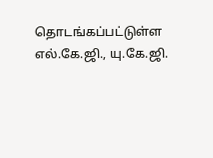தொடங்கப்பட்டுள்ள எல்.கே.ஜி., யு.கே.ஜி.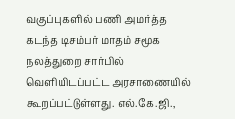வகுப்புகளில் பணி அமர்த்த கடந்த டிசம்பர் மாதம் சமூக நலத்துறை சார்பில் வெளியிடப்பட்ட அரசாணையில் கூறப்பட்டுள்ளது. எல்.கே.ஜி.,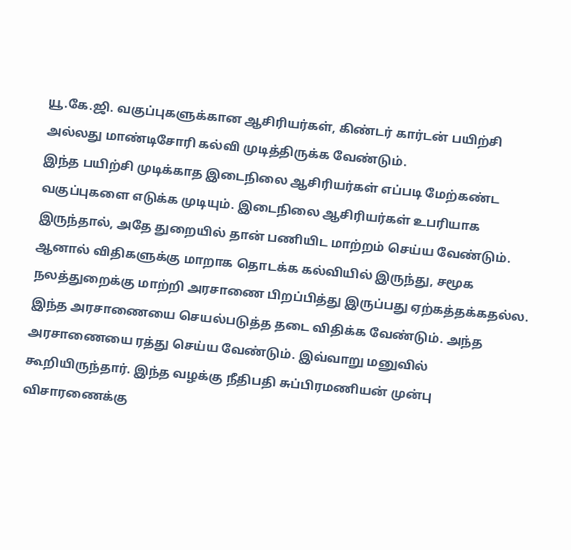யூ.கே.ஜி. வகுப்புகளுக்கான ஆசிரியர்கள், கிண்டர் கார்டன் பயிற்சி அல்லது மாண்டிசோரி கல்வி முடித்திருக்க வேண்டும்.
இந்த பயிற்சி முடிக்காத இடைநிலை ஆசிரியர்கள் எப்படி மேற்கண்ட வகுப்புகளை எடுக்க முடியும். இடைநிலை ஆசிரியர்கள் உபரியாக இருந்தால், அதே துறையில் தான் பணியிட மாற்றம் செய்ய வேண்டும். ஆனால் விதிகளுக்கு மாறாக தொடக்க கல்வியில் இருந்து, சமூக நலத்துறைக்கு மாற்றி அரசாணை பிறப்பித்து இருப்பது ஏற்கத்தக்கதல்ல. இந்த அரசாணையை செயல்படுத்த தடை விதிக்க வேண்டும். அந்த அரசாணையை ரத்து செய்ய வேண்டும். இவ்வாறு மனுவில் கூறியிருந்தார். இந்த வழக்கு நீதிபதி சுப்பிரமணியன் முன்பு விசாரணைக்கு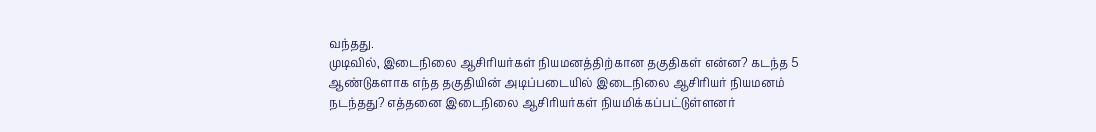வந்தது.
முடிவில், இடைநிலை ஆசிரியர்கள் நியமனத்திற்கான தகுதிகள் என்ன? கடந்த 5 ஆண்டுகளாக எந்த தகுதியின் அடிப்படையில் இடைநிலை ஆசிரியர் நியமனம் நடந்தது? எத்தனை இடைநிலை ஆசிரியர்கள் நியமிக்கப்பட்டுள்ளனர்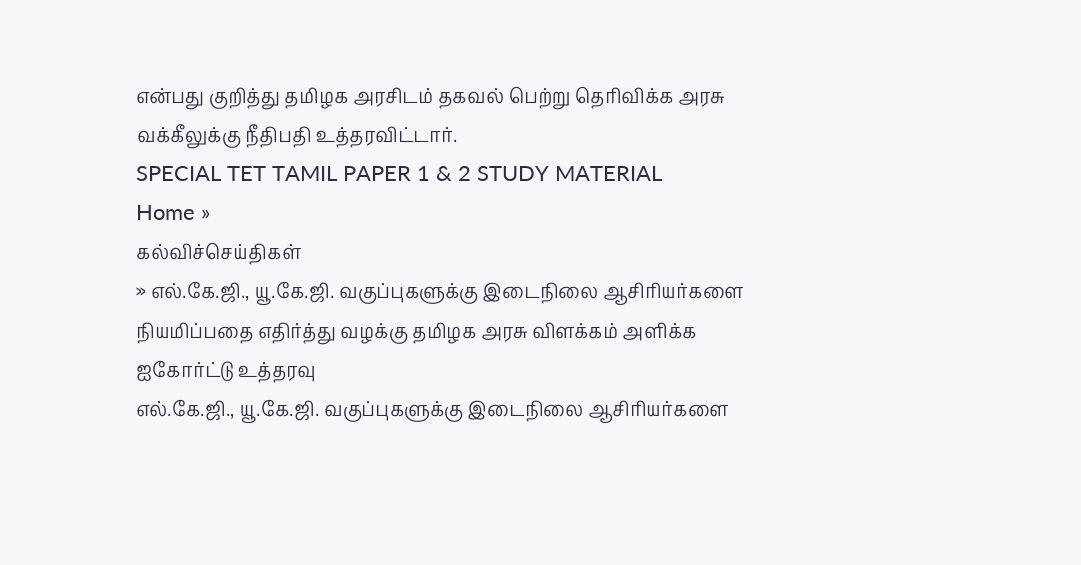என்பது குறித்து தமிழக அரசிடம் தகவல் பெற்று தெரிவிக்க அரசு வக்கீலுக்கு நீதிபதி உத்தரவிட்டார்.
SPECIAL TET TAMIL PAPER 1 & 2 STUDY MATERIAL
Home »
கல்விச்செய்திகள்
» எல்.கே.ஜி., யூ.கே.ஜி. வகுப்புகளுக்கு இடைநிலை ஆசிரியர்களை நியமிப்பதை எதிர்த்து வழக்கு தமிழக அரசு விளக்கம் அளிக்க ஐகோர்ட்டு உத்தரவு
எல்.கே.ஜி., யூ.கே.ஜி. வகுப்புகளுக்கு இடைநிலை ஆசிரியர்களை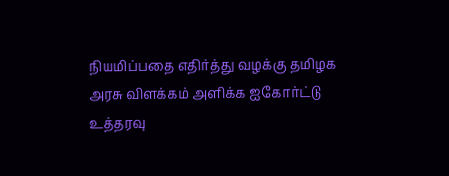நியமிப்பதை எதிர்த்து வழக்கு தமிழக அரசு விளக்கம் அளிக்க ஐகோர்ட்டு உத்தரவு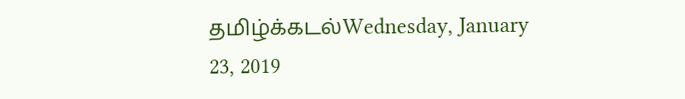தமிழ்க்கடல்Wednesday, January 23, 2019